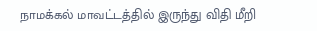நாமக்கல் மாவட்டத்தில் இருந்து விதி மீறி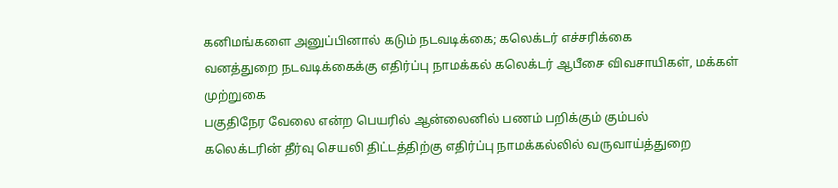கனிமங்களை அனுப்பினால் கடும் நடவடிக்கை; கலெக்டர் எச்சரிக்கை
வனத்துறை நடவடிக்கைக்கு எதிர்ப்பு நாமக்கல் கலெக்டர் ஆபீசை விவசாயிகள், மக்கள் முற்றுகை
பகுதிநேர வேலை என்ற பெயரில் ஆன்லைனில் பணம் பறிக்கும் கும்பல்
கலெக்டரின் தீர்வு செயலி திட்டத்திற்கு எதிர்ப்பு நாமக்கல்லில் வருவாய்த்துறை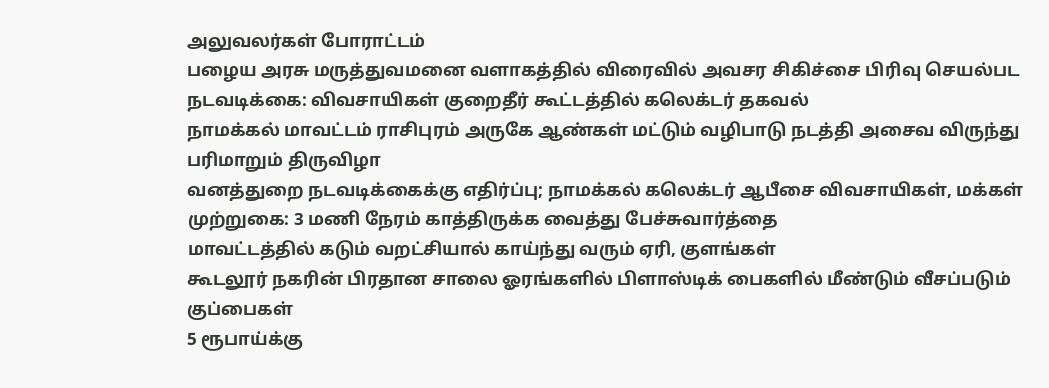அலுவலர்கள் போராட்டம்
பழைய அரசு மருத்துவமனை வளாகத்தில் விரைவில் அவசர சிகிச்சை பிரிவு செயல்பட நடவடிக்கை: விவசாயிகள் குறைதீர் கூட்டத்தில் கலெக்டர் தகவல்
நாமக்கல் மாவட்டம் ராசிபுரம் அருகே ஆண்கள் மட்டும் வழிபாடு நடத்தி அசைவ விருந்து பரிமாறும் திருவிழா
வனத்துறை நடவடிக்கைக்கு எதிர்ப்பு; நாமக்கல் கலெக்டர் ஆபீசை விவசாயிகள், மக்கள் முற்றுகை: 3 மணி நேரம் காத்திருக்க வைத்து பேச்சுவார்த்தை
மாவட்டத்தில் கடும் வறட்சியால் காய்ந்து வரும் ஏரி, குளங்கள்
கூடலூர் நகரின் பிரதான சாலை ஓரங்களில் பிளாஸ்டிக் பைகளில் மீண்டும் வீசப்படும் குப்பைகள்
5 ரூபாய்க்கு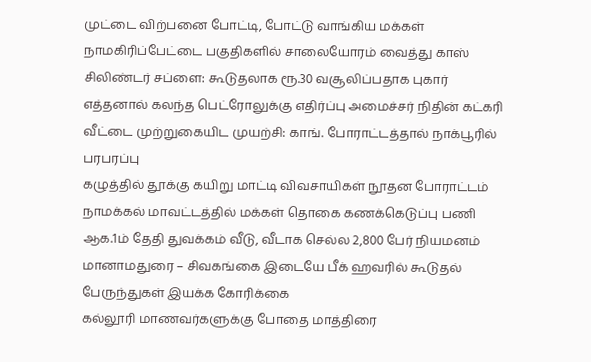முட்டை விற்பனை போட்டி, போட்டு வாங்கிய மக்கள்
நாமகிரிப்பேட்டை பகுதிகளில் சாலையோரம் வைத்து காஸ் சிலிண்டர் சப்ளை: கூடுதலாக ரூ.30 வசூலிப்பதாக புகார்
எத்தனால் கலந்த பெட்ரோலுக்கு எதிர்ப்பு அமைச்சர் நிதின் கட்கரி வீட்டை முற்றுகையிட முயற்சி: காங். போராட்டத்தால் நாக்பூரில் பரபரப்பு
கழுத்தில் தூக்கு கயிறு மாட்டி விவசாயிகள் நூதன போராட்டம்
நாமக்கல் மாவட்டத்தில் மக்கள் தொகை கணக்கெடுப்பு பணி ஆக.1ம் தேதி துவக்கம் வீடு, வீடாக செல்ல 2,800 பேர் நியமனம்
மானாமதுரை – சிவகங்கை இடையே பீக் ஹவரில் கூடுதல் பேருந்துகள் இயக்க கோரிக்கை
கல்லூரி மாணவர்களுக்கு போதை மாத்திரை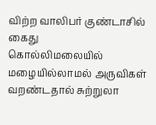விற்ற வாலிபர் குண்டாசில் கைது
கொல்லிமலையில் மழையில்லாமல் அருவிகள் வறண்டதால் சுற்றுலா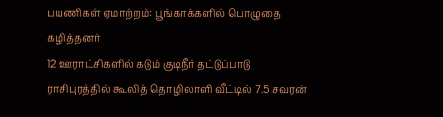பயணிகள் ஏமாற்றம்: பூங்காக்களில் பொழுதை கழித்தனர்
12 ஊராட்சிகளில் கடும் குடிநீர் தட்டுப்பாடு
ராசிபுரத்தில் கூலித் தொழிலாளி வீட்டில் 7.5 சவரன்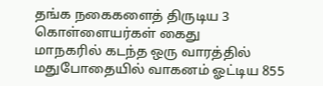தங்க நகைகளைத் திருடிய 3 கொள்ளையர்கள் கைது
மாநகரில் கடந்த ஒரு வாரத்தில் மதுபோதையில் வாகனம் ஓட்டிய 855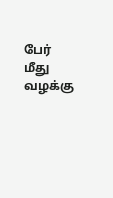பேர் மீது வழக்கு